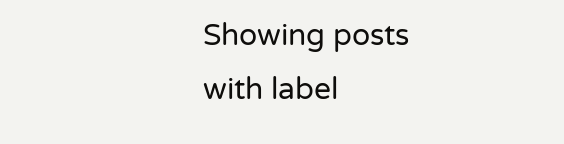Showing posts with label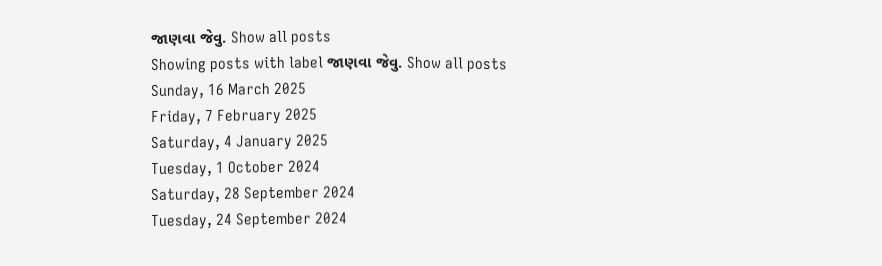જાણવા જેવુ. Show all posts
Showing posts with label જાણવા જેવુ. Show all posts
Sunday, 16 March 2025
Friday, 7 February 2025
Saturday, 4 January 2025
Tuesday, 1 October 2024
Saturday, 28 September 2024
Tuesday, 24 September 2024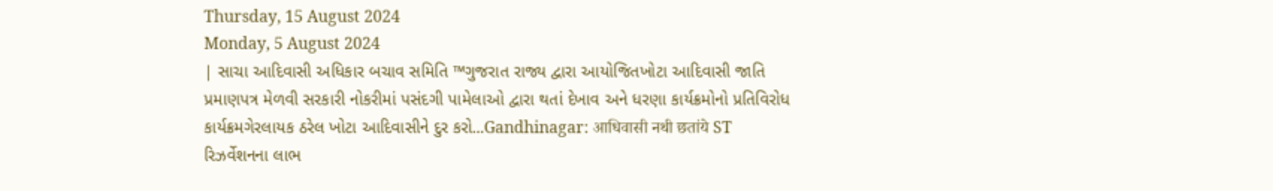Thursday, 15 August 2024
Monday, 5 August 2024
| સાચા આદિવાસી અધિકાર બચાવ સમિતિ ™ગુજરાત રાજ્ય દ્વારા આયોજિતખોટા આદિવાસી જાતિ પ્રમાણપત્ર મેળવી સરકારી નોકરીમાં પસંદગી પામેલાઓ દ્વારા થતાં દેખાવ અને ધરણા કાર્યક્રમોનો પ્રતિવિરોધ કાર્યક્રમગેરલાયક ઠરેલ ખોટા આદિવાસીને દુર કરો...Gandhinagar: आधिवासी नथी छतांये ST રિઝર્વેશનના લાભ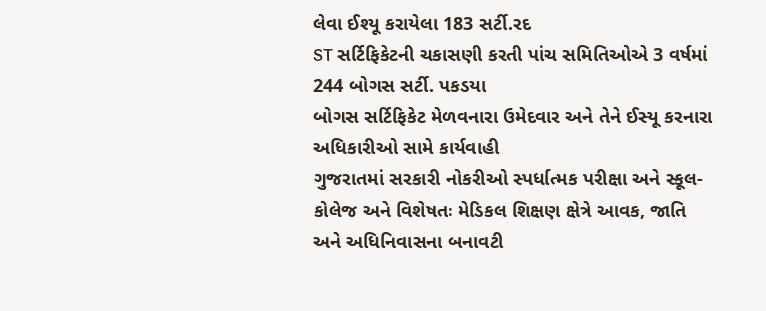લેવા ઈશ્યૂ કરાયેલા 183 સર્ટી.રદ
ST સર્ટિફિકેટની ચકાસણી કરતી પાંચ સમિતિઓએ 3 વર્ષમાં 244 બોગસ સર્ટી. પકડયા
બોગસ સર્ટિફિકેટ મેળવનારા ઉમેદવાર અને તેને ઈસ્યૂ કરનારા અધિકારીઓ સામે કાર્યવાહી
ગુજરાતમાં સરકારી નોકરીઓ સ્પર્ધાત્મક પરીક્ષા અને સ્કૂલ- કોલેજ અને વિશેષતઃ મેડિકલ શિક્ષણ ક્ષેત્રે આવક, જાતિ અને અધિનિવાસના બનાવટી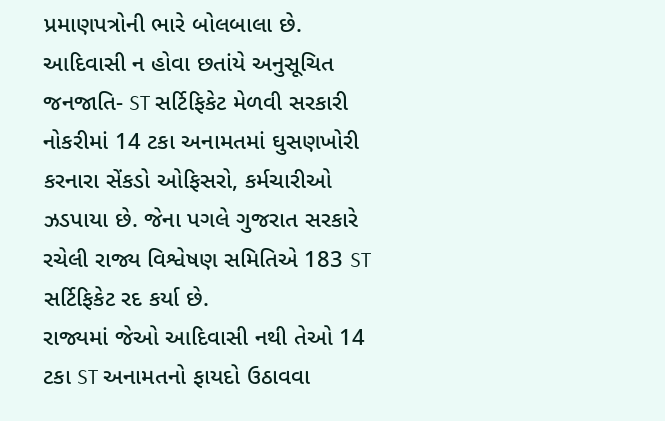પ્રમાણપત્રોની ભારે બોલબાલા છે.
આદિવાસી ન હોવા છતાંયે અનુસૂચિત જનજાતિ- ST સર્ટિફિકેટ મેળવી સરકારી નોકરીમાં 14 ટકા અનામતમાં ઘુસણખોરી કરનારા સેંકડો ઓફિસરો, કર્મચારીઓ ઝડપાયા છે. જેના પગલે ગુજરાત સરકારે રચેલી રાજ્ય વિશ્વેષણ સમિતિએ 183 ST સર્ટિફિકેટ રદ કર્યા છે.
રાજ્યમાં જેઓ આદિવાસી નથી તેઓ 14 ટકા ST અનામતનો ફાયદો ઉઠાવવા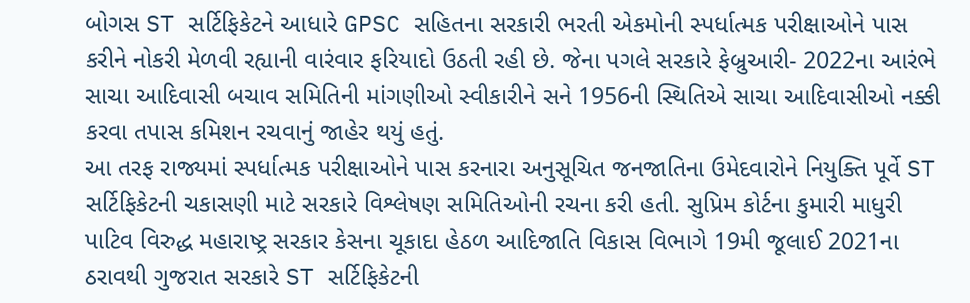બોગસ ST સર્ટિફિકેટને આધારે GPSC સહિતના સરકારી ભરતી એકમોની સ્પર્ધાત્મક પરીક્ષાઓને પાસ કરીને નોકરી મેળવી રહ્યાની વારંવાર ફરિયાદો ઉઠતી રહી છે. જેના પગલે સરકારે ફેબ્રુઆરી- 2022ના આરંભે સાચા આદિવાસી બચાવ સમિતિની માંગણીઓ સ્વીકારીને સને 1956ની સ્થિતિએ સાચા આદિવાસીઓ નક્કી કરવા તપાસ કમિશન રચવાનું જાહેર થયું હતું.
આ તરફ રાજ્યમાં સ્પર્ધાત્મક પરીક્ષાઓને પાસ કરનારા અનુસૂચિત જનજાતિના ઉમેદવારોને નિયુક્તિ પૂર્વે ST સર્ટિફિકેટની ચકાસણી માટે સરકારે વિશ્લેષણ સમિતિઓની રચના કરી હતી. સુપ્રિમ કોર્ટના કુમારી માધુરી પાટિવ વિરુદ્ધ મહારાષ્ટ્ર સરકાર કેસના ચૂકાદા હેઠળ આદિજાતિ વિકાસ વિભાગે 19મી જૂલાઈ 2021ના ઠરાવથી ગુજરાત સરકારે ST સર્ટિફિકેટની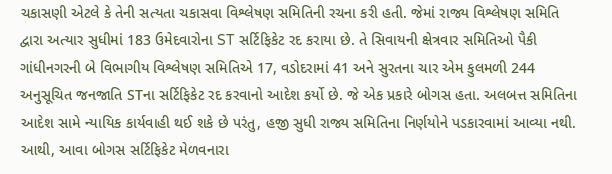ચકાસણી એટલે કે તેની સત્યતા ચકાસવા વિશ્લેષણ સમિતિની રચના કરી હતી. જેમાં રાજ્ય વિશ્લેષણ સમિતિ દ્વારા અત્યાર સુધીમાં 183 ઉમેદવારોના ST સર્ટિફિકેટ રદ કરાયા છે. તે સિવાયની ક્ષેત્રવાર સમિતિઓ પૈકી ગાંધીનગરની બે વિભાગીય વિશ્લેષણ સમિતિએ 17, વડોદરામાં 41 અને સુરતના ચાર એમ કુલમળી 244 અનુસૂચિત જનજાતિ STના સર્ટિફિકેટ રદ કરવાનો આદેશ કર્યો છે. જે એક પ્રકારે બોગસ હતા. અલબત્ત સમિતિના આદેશ સામે ન્યાયિક કાર્યવાહી થઈ શકે છે પરંતુ, હજી સુધી રાજ્ય સમિતિના નિર્ણયોને પડકારવામાં આવ્યા નથી. આથી, આવા બોગસ સર્ટિફિકેટ મેળવનારા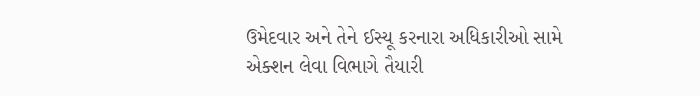ઉમેદવાર અને તેને ઈસ્યૂ કરનારા અધિકારીઓ સામે એક્શન લેવા વિભાગે તૈયારી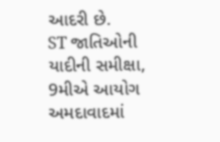આદરી છે.
ST જાતિઓની યાદીની સમીક્ષા, 9મીએ આયોગ અમદાવાદમાં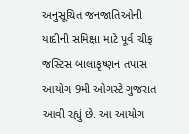અનુસૂચિત જનજાતિઓની યાદીની સમિક્ષા માટે પૂર્વ ચીફ જસ્ટિસ બાલાકૃષ્ણન તપાસ આયોગ 9મી ઓગસ્ટે ગુજરાત આવી રહ્યું છે. આ આયોગ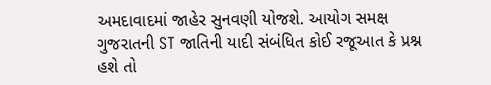અમદાવાદમાં જાહેર સુનવણી યોજશે. આયોગ સમક્ષ ગુજરાતની ST જાતિની યાદી સંબંધિત કોઈ રજૂઆત કે પ્રશ્ન હશે તો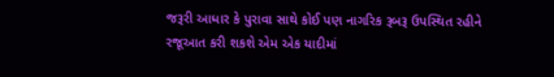જરૂરી આધાર કે પુરાવા સાથે કોઈ પણ નાગરિક રૂબરૂ ઉપસ્થિત રહીને રજૂઆત કરી શકશે એમ એક યાદીમાં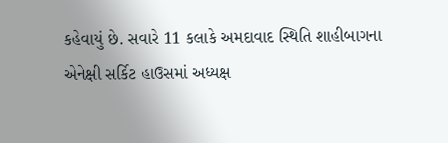કહેવાયું છે. સવારે 11 કલાકે અમદાવાદ સ્થિતિ શાહીબાગના એનેક્ષી સર્કિટ હાઉસમાં અધ્યક્ષ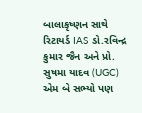બાલાકૃષ્ણન સાથે રિટાયર્ડ IAS ડો.રવિન્દ્ર કુમાર જૈન અને પ્રો. સુષમા યાદવ (UGC) એમ બે સભ્યો પણ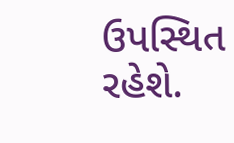ઉપસ્થિત રહેશે.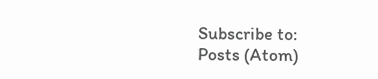Subscribe to:
Posts (Atom)